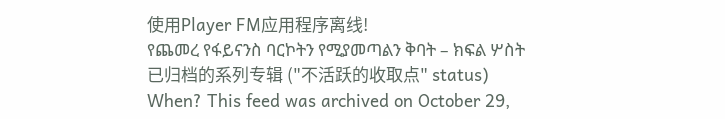使用Player FM应用程序离线!
የጨመረ የፋይናንስ ባርኮትን የሚያመጣልን ቅባት – ክፍል ሦስት
已归档的系列专辑 ("不活跃的收取点" status)
When? This feed was archived on October 29,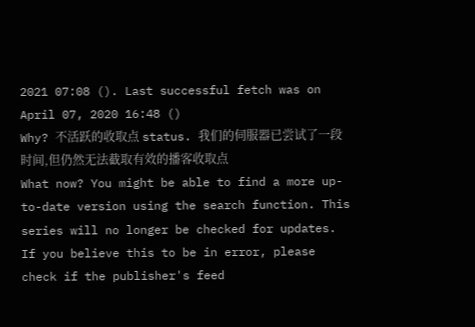2021 07:08 (). Last successful fetch was on April 07, 2020 16:48 ()
Why? 不活跃的收取点 status. 我们的伺服器已尝试了一段时间,但仍然无法截取有效的播客收取点
What now? You might be able to find a more up-to-date version using the search function. This series will no longer be checked for updates. If you believe this to be in error, please check if the publisher's feed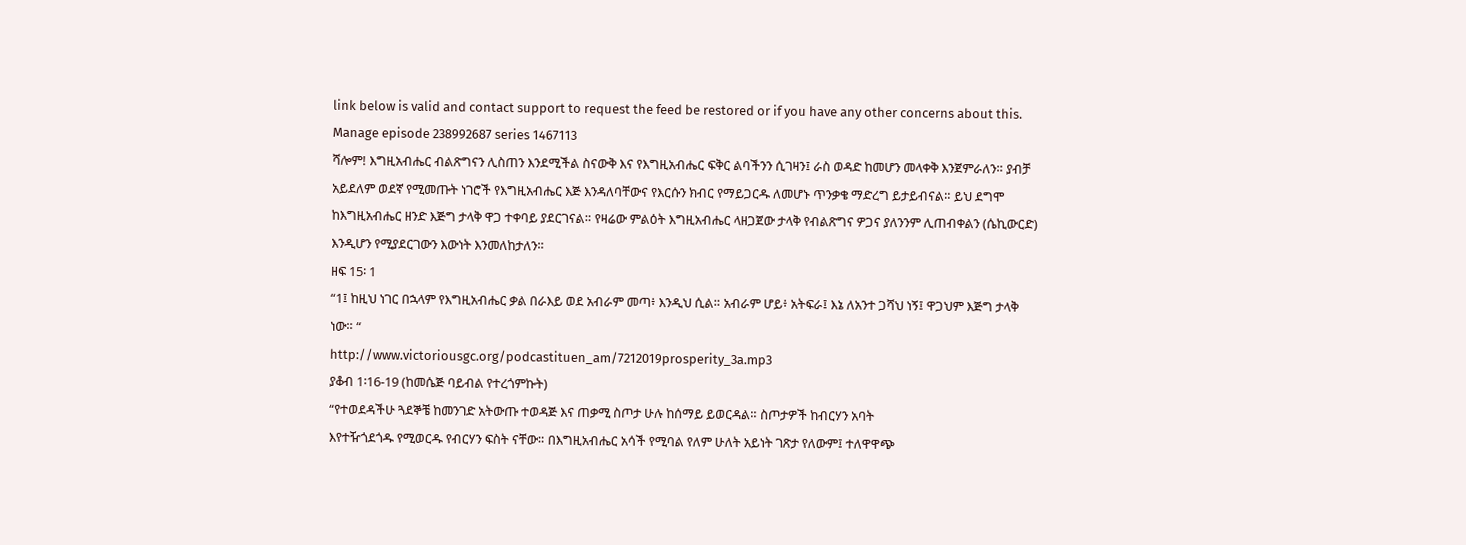link below is valid and contact support to request the feed be restored or if you have any other concerns about this.
Manage episode 238992687 series 1467113
ሻሎም! እግዚአብሔር ብልጽግናን ሊስጠን እንደሚችል ስናውቅ እና የእግዚአብሔር ፍቅር ልባችንን ሲገዛን፤ ራስ ወዳድ ከመሆን መላቀቅ እንጀምራለን። ያብቻ አይደለም ወደኛ የሚመጡት ነገሮች የእግዚአብሔር እጅ እንዳለባቸውና የእርሱን ክብር የማይጋርዱ ለመሆኑ ጥንቃቄ ማድረግ ይታይብናል። ይህ ደግሞ ከእግዚአብሔር ዘንድ እጅግ ታላቅ ዋጋ ተቀባይ ያደርገናል። የዛሬው ምልዕት እግዚአብሔር ላዘጋጀው ታላቅ የብልጽግና ዎጋና ያለንንም ሊጠብቀልን (ሴኪውርድ) እንዲሆን የሚያደርገውን እውነት እንመለከታለን።
ዘፍ 15፡ 1
“1፤ ከዚህ ነገር በኋላም የእግዚአብሔር ቃል በራእይ ወደ አብራም መጣ፥ እንዲህ ሲል። አብራም ሆይ፥ አትፍራ፤ እኔ ለአንተ ጋሻህ ነኝ፤ ዋጋህም እጅግ ታላቅ ነው። “
http://www.victoriousgc.org/podcastituen_am/7212019prosperity_3a.mp3
ያቆብ 1፡16-19 (ከመሴጅ ባይብል የተረጎምኩት)
“የተወደዳችሁ ጓደኞቼ ከመንገድ አትውጡ ተወዳጅ እና ጠቃሚ ስጦታ ሁሉ ከሰማይ ይወርዳል። ስጦታዎች ከብርሃን አባት
እየተዥጎደጎዱ የሚወርዱ የብርሃን ፍስት ናቸው። በእግዚአብሔር አሳች የሚባል የለም ሁለት አይነት ገጽታ የለውም፤ ተለዋዋጭ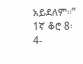አይደለም።”
1ኛ ቆሮ 8፡ 4-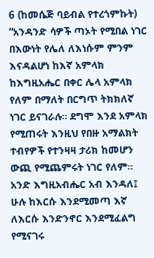6 (ከመሴጅ ባይብል የተረጎምኩት)
“አንዳንድ ሳዎች ጣኦት የሚበል ነገር በእውነት የሌለ ለእነሱም ምንም እናዳልሆነ ከእኛ አምላክ ከእግዚአሔር በቀር ሌላ አምላክ የለም በማለት በርግጥ ትክክለኛ ነገር ይናገራሉ። ደግሞ እንደ አምላክ የሚጠሩት እንዚህ የበዙ አማልክት ተብየዎች የተንዛዛ ታሪክ ከመሆን ውጪ የሚጨምሩት ነገር የለም። አንድ እግዚአብሔር አብ እንዳለ፤ ሁሉ ከእርሱ እንደሚመጣ እኛ ለእርሱ እንድንኖር እንደሚፈልግ የሚናገሩ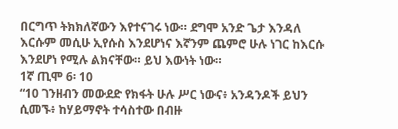በርግጥ ትክክለኛውን እየተናገሩ ነው። ደግሞ አንድ ጌታ እንዳለ እርሱም መሲሁ ኢየሱስ እንደሆነና እኛንም ጨምሮ ሁሉ ነገር ከእርሱ እንደሆነ የሚሉ ልክናቸው። ይህ እውነት ነው።
1ኛ ጢሞ 6፡ 10
“10 ገንዘብን መውደድ የክፋት ሁሉ ሥር ነውና፥ አንዳንዶች ይህን ሲመኙ፥ ከሃይማኖት ተሳስተው በብዙ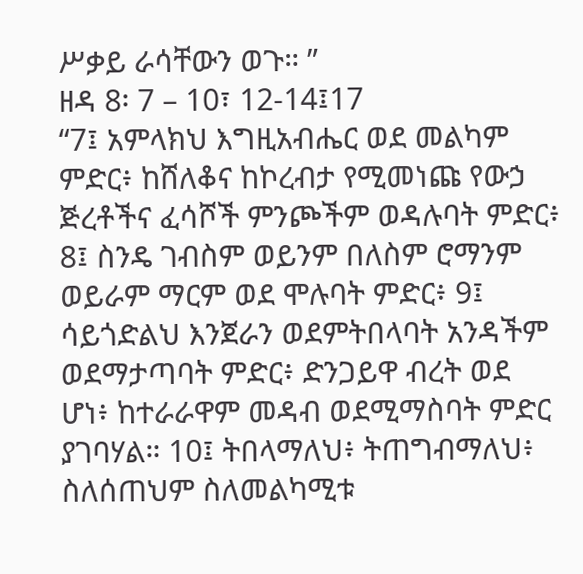ሥቃይ ራሳቸውን ወጉ። ”
ዘዳ 8፡ 7 – 10፣ 12-14፤17
“7፤ አምላክህ እግዚአብሔር ወደ መልካም ምድር፥ ከሸለቆና ከኮረብታ የሚመነጩ የውኃ ጅረቶችና ፈሳሾች ምንጮችም ወዳሉባት ምድር፥ 8፤ ስንዴ ገብስም ወይንም በለስም ሮማንም ወይራም ማርም ወደ ሞሉባት ምድር፥ 9፤ ሳይጎድልህ እንጀራን ወደምትበላባት አንዳችም ወደማታጣባት ምድር፥ ድንጋይዋ ብረት ወደ ሆነ፥ ከተራራዋም መዳብ ወደሚማስባት ምድር ያገባሃል። 10፤ ትበላማለህ፥ ትጠግብማለህ፥ ስለሰጠህም ስለመልካሚቱ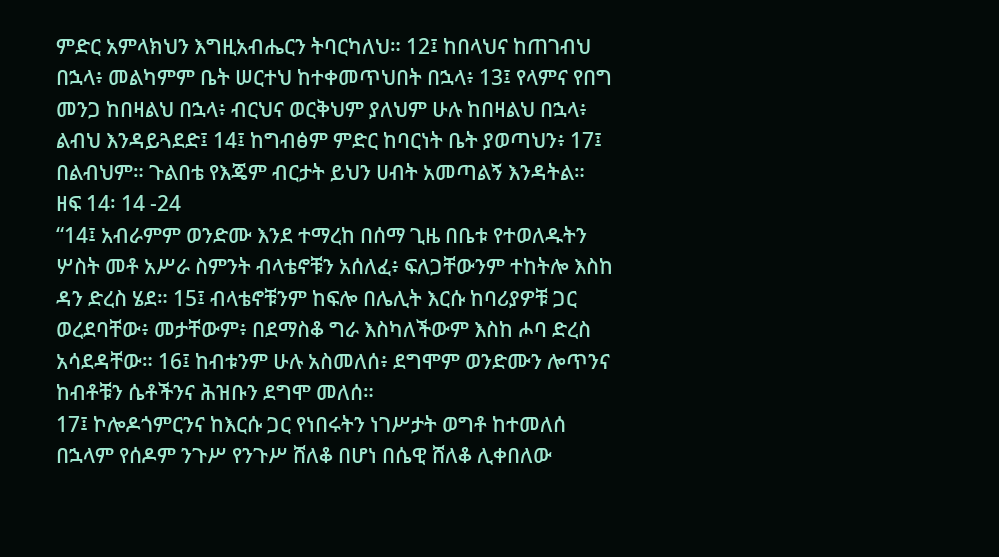ምድር አምላክህን እግዚአብሔርን ትባርካለህ። 12፤ ከበላህና ከጠገብህ በኋላ፥ መልካምም ቤት ሠርተህ ከተቀመጥህበት በኋላ፥ 13፤ የላምና የበግ መንጋ ከበዛልህ በኋላ፥ ብርህና ወርቅህም ያለህም ሁሉ ከበዛልህ በኋላ፥ ልብህ እንዳይጓደድ፤ 14፤ ከግብፅም ምድር ከባርነት ቤት ያወጣህን፥ 17፤ በልብህም። ጉልበቴ የእጄም ብርታት ይህን ሀብት አመጣልኝ እንዳትል።
ዘፍ 14፡ 14 -24
“14፤ አብራምም ወንድሙ እንደ ተማረከ በሰማ ጊዜ በቤቱ የተወለዱትን ሦስት መቶ አሥራ ስምንት ብላቴኖቹን አሰለፈ፥ ፍለጋቸውንም ተከትሎ እስከ ዳን ድረስ ሄደ። 15፤ ብላቴኖቹንም ከፍሎ በሌሊት እርሱ ከባሪያዎቹ ጋር ወረደባቸው፥ መታቸውም፥ በደማስቆ ግራ እስካለችውም እስከ ሖባ ድረስ አሳደዳቸው። 16፤ ከብቱንም ሁሉ አስመለሰ፥ ደግሞም ወንድሙን ሎጥንና ከብቶቹን ሴቶችንና ሕዝቡን ደግሞ መለሰ።
17፤ ኮሎዶጎምርንና ከእርሱ ጋር የነበሩትን ነገሥታት ወግቶ ከተመለሰ በኋላም የሰዶም ንጉሥ የንጉሥ ሸለቆ በሆነ በሴዊ ሸለቆ ሊቀበለው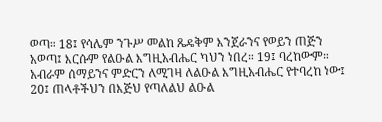ወጣ። 18፤ የሳሌም ንጉሥ መልከ ጼዴቅም እንጀራንና የወይን ጠጅን አወጣ፤ እርሱም የልዑል እግዚአብሔር ካህን ነበረ። 19፤ ባረከውም። አብራም ሰማይንና ምድርን ለሚገዛ ለልዑል እግዚአብሔር የተባረከ ነው፤ 20፤ ጠላቶችህን በእጅህ የጣለልህ ልዑል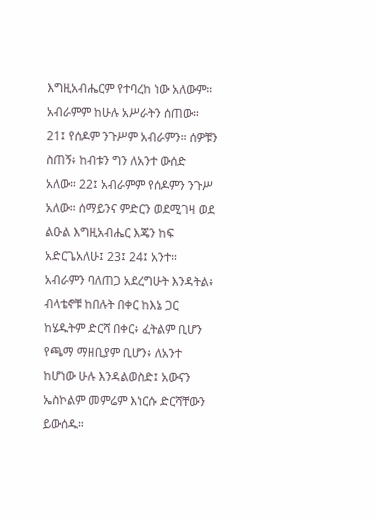እግዚአብሔርም የተባረከ ነው አለውም። አብራምም ከሁሉ አሥራትን ሰጠው።
21፤ የሰዶም ንጉሥም አብራምን። ሰዎቹን ስጠኝ፥ ከብቱን ግን ለአንተ ውሰድ አለው። 22፤ አብራምም የሰዶምን ንጉሥ አለው። ሰማይንና ምድርን ወደሚገዛ ወደ ልዑል እግዚአብሔር እጄን ከፍ አድርጌአለሁ፤ 23፤ 24፤ አንተ። አብራምን ባለጠጋ አደረግሁት እንዳትል፥ ብላቴኖቹ ከበሉት በቀር ከእኔ ጋር ከሄዱትም ድርሻ በቀር፥ ፈትልም ቢሆን የጫማ ማዘቢያም ቢሆን፥ ለአንተ ከሆነው ሁሉ እንዳልወስድ፤ አውናን ኤስኮልም መምሬም እነርሱ ድርሻቸውን ይውሰዱ።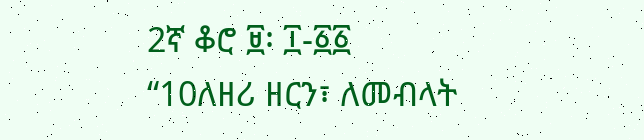2ኛ ቆሮ ፱፡ ፲-፩፩
“10ለዘሪ ዘርን፣ ለመብላት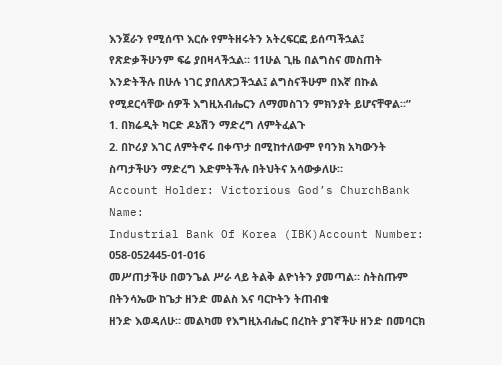እንጀራን የሚሰጥ እርሱ የምትዘሩትን አትረፍርፎ ይሰጣችኋል፤ የጽድቃችሁንም ፍሬ ያበዛላችኋል። 11ሁል ጊዜ በልግስና መስጠት እንድትችሉ በሁሉ ነገር ያበለጽጋችኋል፤ ልግስናችሁም በእኛ በኩል የሚደርሳቸው ሰዎች እግዚአብሔርን ለማመስገን ምክንያት ይሆናቸዋል።”
1. በክሬዲት ካርድ ዶኔሽን ማድረግ ለምትፈልጉ
2. በኮሪያ እገር ለምትኖሩ በቀጥታ በሚከተለውም የባንክ አካውንት ስጣታችሁን ማድረግ እድምትችሉ በትህትና አሳውቃለሁ።
Account Holder: Victorious God’s ChurchBank Name:
Industrial Bank Of Korea (IBK)Account Number: 058-052445-01-016
መሥጠታችሁ በወንጌል ሥራ ላይ ትልቅ ልዮነትን ያመጣል። ስትስጡም በትንሳኤው ከጌታ ዘንድ መልስ እና ባርኮትን ትጠብቁ
ዘንድ እወዳለሁ። መልካመ የእግዚአብሔር በረከት ያገኛችሁ ዘንድ በመባርክ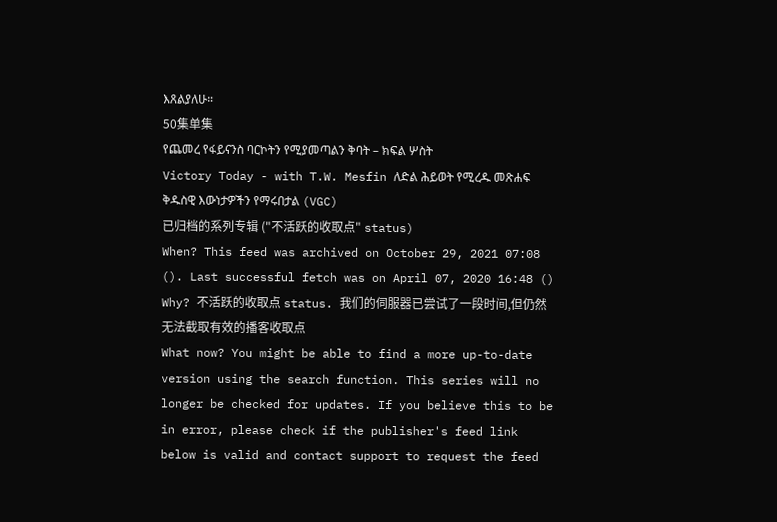እጸልያለሁ።
50集单集
የጨመረ የፋይናንስ ባርኮትን የሚያመጣልን ቅባት – ክፍል ሦስት
Victory Today - with T.W. Mesfin ለድል ሕይወት የሚረዱ መጽሐፍ ቅዱስዊ እውነታዎችን የማሩበታል (VGC)
已归档的系列专辑 ("不活跃的收取点" status)
When? This feed was archived on October 29, 2021 07:08 (). Last successful fetch was on April 07, 2020 16:48 ()
Why? 不活跃的收取点 status. 我们的伺服器已尝试了一段时间,但仍然无法截取有效的播客收取点
What now? You might be able to find a more up-to-date version using the search function. This series will no longer be checked for updates. If you believe this to be in error, please check if the publisher's feed link below is valid and contact support to request the feed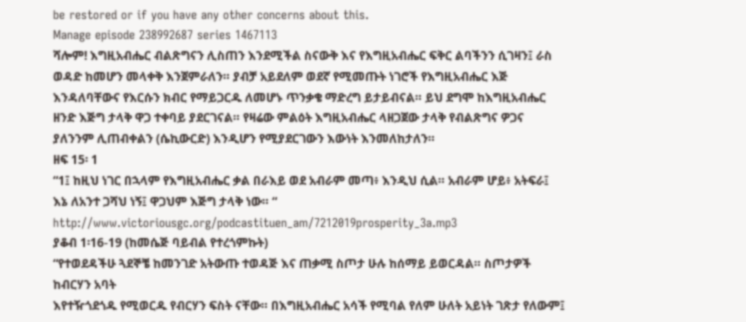be restored or if you have any other concerns about this.
Manage episode 238992687 series 1467113
ሻሎም! እግዚአብሔር ብልጽግናን ሊስጠን እንደሚችል ስናውቅ እና የእግዚአብሔር ፍቅር ልባችንን ሲገዛን፤ ራስ ወዳድ ከመሆን መላቀቅ እንጀምራለን። ያብቻ አይደለም ወደኛ የሚመጡት ነገሮች የእግዚአብሔር እጅ እንዳለባቸውና የእርሱን ክብር የማይጋርዱ ለመሆኑ ጥንቃቄ ማድረግ ይታይብናል። ይህ ደግሞ ከእግዚአብሔር ዘንድ እጅግ ታላቅ ዋጋ ተቀባይ ያደርገናል። የዛሬው ምልዕት እግዚአብሔር ላዘጋጀው ታላቅ የብልጽግና ዎጋና ያለንንም ሊጠብቀልን (ሴኪውርድ) እንዲሆን የሚያደርገውን እውነት እንመለከታለን።
ዘፍ 15፡ 1
“1፤ ከዚህ ነገር በኋላም የእግዚአብሔር ቃል በራእይ ወደ አብራም መጣ፥ እንዲህ ሲል። አብራም ሆይ፥ አትፍራ፤ እኔ ለአንተ ጋሻህ ነኝ፤ ዋጋህም እጅግ ታላቅ ነው። “
http://www.victoriousgc.org/podcastituen_am/7212019prosperity_3a.mp3
ያቆብ 1፡16-19 (ከመሴጅ ባይብል የተረጎምኩት)
“የተወደዳችሁ ጓደኞቼ ከመንገድ አትውጡ ተወዳጅ እና ጠቃሚ ስጦታ ሁሉ ከሰማይ ይወርዳል። ስጦታዎች ከብርሃን አባት
እየተዥጎደጎዱ የሚወርዱ የብርሃን ፍስት ናቸው። በእግዚአብሔር አሳች የሚባል የለም ሁለት አይነት ገጽታ የለውም፤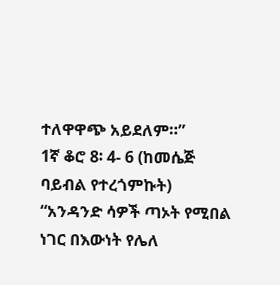ተለዋዋጭ አይደለም።”
1ኛ ቆሮ 8፡ 4- 6 (ከመሴጅ ባይብል የተረጎምኩት)
“አንዳንድ ሳዎች ጣኦት የሚበል ነገር በእውነት የሌለ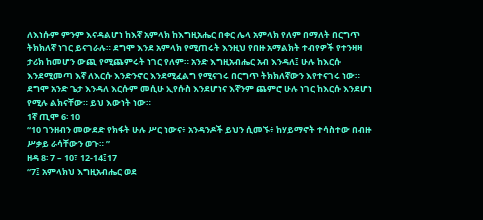ለእነሱም ምንም እናዳልሆነ ከእኛ አምላክ ከእግዚአሔር በቀር ሌላ አምላክ የለም በማለት በርግጥ ትክክለኛ ነገር ይናገራሉ። ደግሞ እንደ አምላክ የሚጠሩት እንዚህ የበዙ አማልክት ተብየዎች የተንዛዛ ታሪክ ከመሆን ውጪ የሚጨምሩት ነገር የለም። አንድ እግዚአብሔር አብ እንዳለ፤ ሁሉ ከእርሱ እንደሚመጣ እኛ ለእርሱ እንድንኖር እንደሚፈልግ የሚናገሩ በርግጥ ትክክለኛውን እየተናገሩ ነው። ደግሞ አንድ ጌታ እንዳለ እርሱም መሲሁ ኢየሱስ እንደሆነና እኛንም ጨምሮ ሁሉ ነገር ከእርሱ እንደሆነ የሚሉ ልክናቸው። ይህ እውነት ነው።
1ኛ ጢሞ 6፡ 10
“10 ገንዘብን መውደድ የክፋት ሁሉ ሥር ነውና፥ አንዳንዶች ይህን ሲመኙ፥ ከሃይማኖት ተሳስተው በብዙ ሥቃይ ራሳቸውን ወጉ። ”
ዘዳ 8፡ 7 – 10፣ 12-14፤17
“7፤ አምላክህ እግዚአብሔር ወደ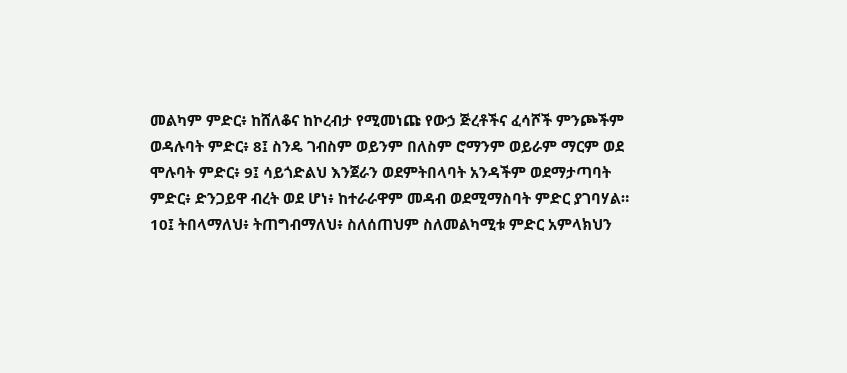መልካም ምድር፥ ከሸለቆና ከኮረብታ የሚመነጩ የውኃ ጅረቶችና ፈሳሾች ምንጮችም ወዳሉባት ምድር፥ 8፤ ስንዴ ገብስም ወይንም በለስም ሮማንም ወይራም ማርም ወደ ሞሉባት ምድር፥ 9፤ ሳይጎድልህ እንጀራን ወደምትበላባት አንዳችም ወደማታጣባት ምድር፥ ድንጋይዋ ብረት ወደ ሆነ፥ ከተራራዋም መዳብ ወደሚማስባት ምድር ያገባሃል። 10፤ ትበላማለህ፥ ትጠግብማለህ፥ ስለሰጠህም ስለመልካሚቱ ምድር አምላክህን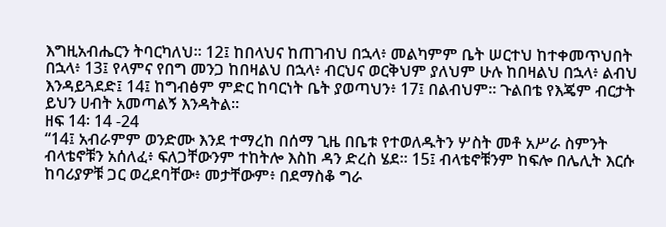እግዚአብሔርን ትባርካለህ። 12፤ ከበላህና ከጠገብህ በኋላ፥ መልካምም ቤት ሠርተህ ከተቀመጥህበት በኋላ፥ 13፤ የላምና የበግ መንጋ ከበዛልህ በኋላ፥ ብርህና ወርቅህም ያለህም ሁሉ ከበዛልህ በኋላ፥ ልብህ እንዳይጓደድ፤ 14፤ ከግብፅም ምድር ከባርነት ቤት ያወጣህን፥ 17፤ በልብህም። ጉልበቴ የእጄም ብርታት ይህን ሀብት አመጣልኝ እንዳትል።
ዘፍ 14፡ 14 -24
“14፤ አብራምም ወንድሙ እንደ ተማረከ በሰማ ጊዜ በቤቱ የተወለዱትን ሦስት መቶ አሥራ ስምንት ብላቴኖቹን አሰለፈ፥ ፍለጋቸውንም ተከትሎ እስከ ዳን ድረስ ሄደ። 15፤ ብላቴኖቹንም ከፍሎ በሌሊት እርሱ ከባሪያዎቹ ጋር ወረደባቸው፥ መታቸውም፥ በደማስቆ ግራ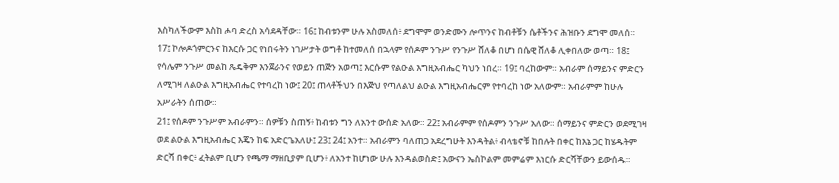እስካለችውም እስከ ሖባ ድረስ አሳደዳቸው። 16፤ ከብቱንም ሁሉ አስመለሰ፥ ደግሞም ወንድሙን ሎጥንና ከብቶቹን ሴቶችንና ሕዝቡን ደግሞ መለሰ።
17፤ ኮሎዶጎምርንና ከእርሱ ጋር የነበሩትን ነገሥታት ወግቶ ከተመለሰ በኋላም የሰዶም ንጉሥ የንጉሥ ሸለቆ በሆነ በሴዊ ሸለቆ ሊቀበለው ወጣ። 18፤ የሳሌም ንጉሥ መልከ ጼዴቅም እንጀራንና የወይን ጠጅን አወጣ፤ እርሱም የልዑል እግዚአብሔር ካህን ነበረ። 19፤ ባረከውም። አብራም ሰማይንና ምድርን ለሚገዛ ለልዑል እግዚአብሔር የተባረከ ነው፤ 20፤ ጠላቶችህን በእጅህ የጣለልህ ልዑል እግዚአብሔርም የተባረከ ነው አለውም። አብራምም ከሁሉ አሥራትን ሰጠው።
21፤ የሰዶም ንጉሥም አብራምን። ሰዎቹን ስጠኝ፥ ከብቱን ግን ለአንተ ውሰድ አለው። 22፤ አብራምም የሰዶምን ንጉሥ አለው። ሰማይንና ምድርን ወደሚገዛ ወደ ልዑል እግዚአብሔር እጄን ከፍ አድርጌአለሁ፤ 23፤ 24፤ አንተ። አብራምን ባለጠጋ አደረግሁት እንዳትል፥ ብላቴኖቹ ከበሉት በቀር ከእኔ ጋር ከሄዱትም ድርሻ በቀር፥ ፈትልም ቢሆን የጫማ ማዘቢያም ቢሆን፥ ለአንተ ከሆነው ሁሉ እንዳልወስድ፤ አውናን ኤስኮልም መምሬም እነርሱ ድርሻቸውን ይውሰዱ።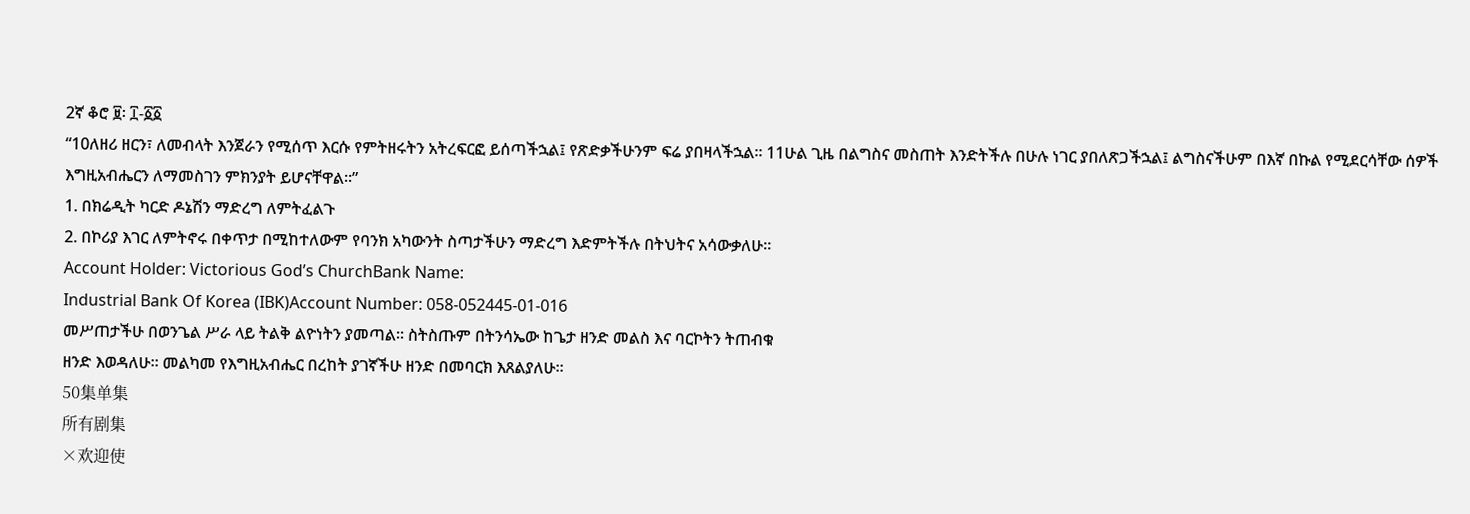2ኛ ቆሮ ፱፡ ፲-፩፩
“10ለዘሪ ዘርን፣ ለመብላት እንጀራን የሚሰጥ እርሱ የምትዘሩትን አትረፍርፎ ይሰጣችኋል፤ የጽድቃችሁንም ፍሬ ያበዛላችኋል። 11ሁል ጊዜ በልግስና መስጠት እንድትችሉ በሁሉ ነገር ያበለጽጋችኋል፤ ልግስናችሁም በእኛ በኩል የሚደርሳቸው ሰዎች እግዚአብሔርን ለማመስገን ምክንያት ይሆናቸዋል።”
1. በክሬዲት ካርድ ዶኔሽን ማድረግ ለምትፈልጉ
2. በኮሪያ እገር ለምትኖሩ በቀጥታ በሚከተለውም የባንክ አካውንት ስጣታችሁን ማድረግ እድምትችሉ በትህትና አሳውቃለሁ።
Account Holder: Victorious God’s ChurchBank Name:
Industrial Bank Of Korea (IBK)Account Number: 058-052445-01-016
መሥጠታችሁ በወንጌል ሥራ ላይ ትልቅ ልዮነትን ያመጣል። ስትስጡም በትንሳኤው ከጌታ ዘንድ መልስ እና ባርኮትን ትጠብቁ
ዘንድ እወዳለሁ። መልካመ የእግዚአብሔር በረከት ያገኛችሁ ዘንድ በመባርክ እጸልያለሁ።
50集单集
所有剧集
×欢迎使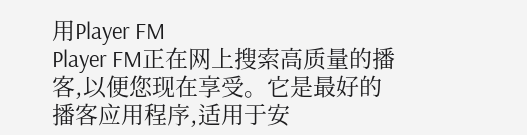用Player FM
Player FM正在网上搜索高质量的播客,以便您现在享受。它是最好的播客应用程序,适用于安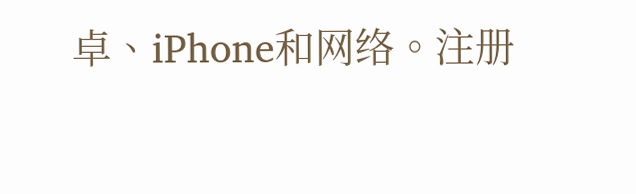卓、iPhone和网络。注册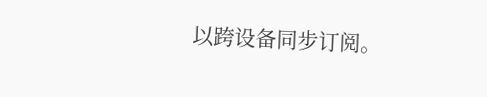以跨设备同步订阅。